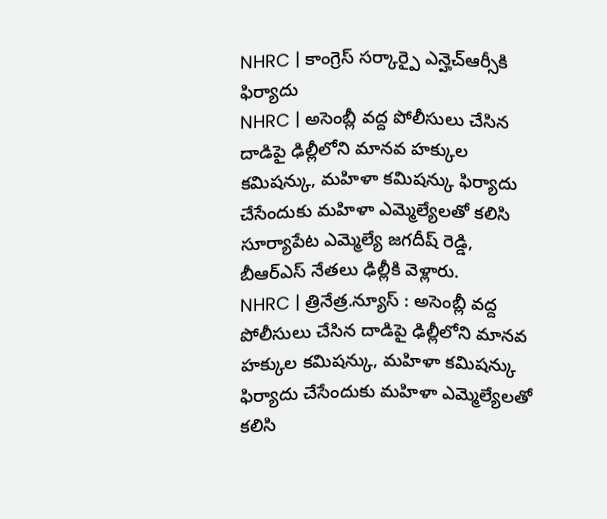NHRC | కాంగ్రెస్ సర్కార్పై ఎన్హెచ్ఆర్సీకి ఫిర్యాదు
NHRC | అసెంబ్లీ వద్ద పోలీసులు చేసిన దాడిపై ఢిల్లీలోని మానవ హక్కుల కమిషన్కు, మహిళా కమిషన్కు ఫిర్యాదు చేసేందుకు మహిళా ఎమ్మెల్యేలతో కలిసి సూర్యాపేట ఎమ్మెల్యే జగదీష్ రెడ్డి, బీఆర్ఎస్ నేతలు ఢిల్లీకి వెళ్లారు.
NHRC | త్రినేత్ర.న్యూస్ : అసెంబ్లీ వద్ద పోలీసులు చేసిన దాడిపై ఢిల్లీలోని మానవ హక్కుల కమిషన్కు, మహిళా కమిషన్కు ఫిర్యాదు చేసేందుకు మహిళా ఎమ్మెల్యేలతో కలిసి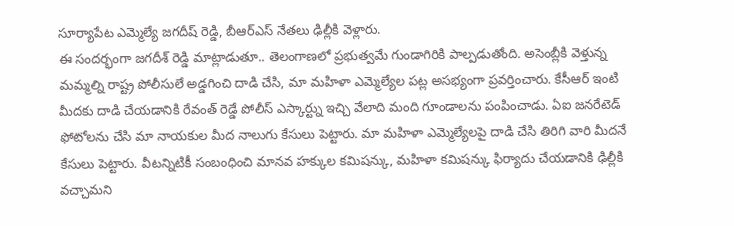సూర్యాపేట ఎమ్మెల్యే జగదీష్ రెడ్డి, బీఆర్ఎస్ నేతలు ఢిల్లీకి వెళ్లారు.
ఈ సందర్భంగా జగదీశ్ రెడ్డి మాట్లాడుతూ.. తెలంగాణలో ప్రభుత్వమే గుండాగిరికి పాల్పడుతోంది. అసెంబ్లీకి వెళ్తున్న మమ్మల్ని రాష్ట్ర పోలీసులే అడ్డగించి దాడి చేసి, మా మహిళా ఎమ్మెల్యేల పట్ల అసభ్యంగా ప్రవర్తించారు. కేసీఆర్ ఇంటి మీదకు దాడి చేయడానికి రేవంత్ రెడ్డే పోలీస్ ఎస్కార్ట్ను ఇచ్చి వేలాది మంది గూండాలను పంపించాడు. ఏఐ జనరేటెడ్ ఫోటోలను చేసి మా నాయకుల మీద నాలుగు కేసులు పెట్టారు. మా మహిళా ఎమ్మెల్యేలపై దాడి చేసి తిరిగి వారి మీదనే కేసులు పెట్టారు. వీటన్నిటికీ సంబంధించి మానవ హక్కుల కమిషన్కు, మహిళా కమిషన్కు ఫిర్యాదు చేయడానికి ఢిల్లీకి వచ్చామని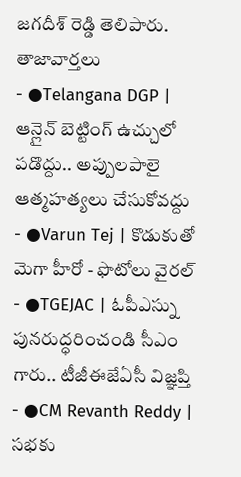జగదీశ్ రెడ్డి తెలిపారు.
తాజావార్తలు
- ●Telangana DGP | ఆన్లైన్ బెట్టింగ్ ఉచ్చులో పడొద్దు.. అప్పులపాలై ఆత్మహత్యలు చేసుకోవద్దు
- ●Varun Tej | కొడుకుతో మెగా హీరో - ఫొటోలు వైరల్
- ●TGEJAC | ఓపీఎస్ను పునరుద్ధరించండి సీఎం గారు.. టీజీఈజేఏసీ విజ్ఞప్తి
- ●CM Revanth Reddy | సభకు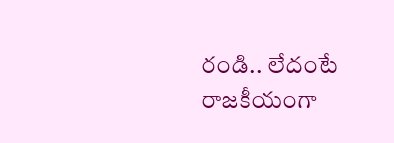రండి.. లేదంటే రాజకీయంగా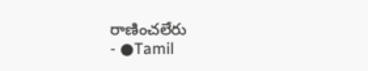రాణించలేరు
- ●Tamil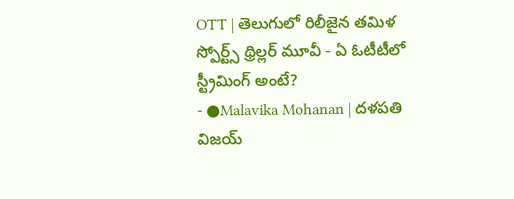OTT | తెలుగులో రిలీజైన తమిళ స్పోర్ట్స్ థ్రిల్లర్ మూవీ - ఏ ఓటీటీలో స్ట్రీమింగ్ అంటే?
- ●Malavika Mohanan | దళపతి విజయ్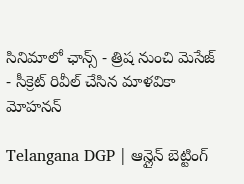సినిమాలో ఛాన్స్ - త్రిష నుంచి మెసేజ్ - సీక్రెట్ రివీల్ చేసిన మాళవికా మోహనన్

Telangana DGP | ఆన్లైన్ బెట్టింగ్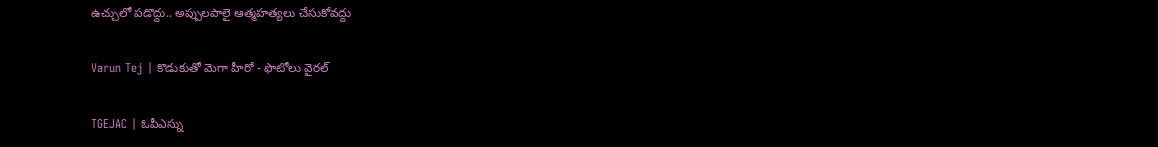ఉచ్చులో పడొద్దు.. అప్పులపాలై ఆత్మహత్యలు చేసుకోవద్దు

Varun Tej | కొడుకుతో మెగా హీరో - ఫొటోలు వైరల్

TGEJAC | ఓపీఎస్ను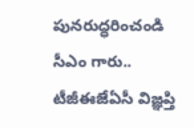పునరుద్ధరించండి సీఎం గారు.. టీజీఈజేఏసీ విజ్ఞప్తి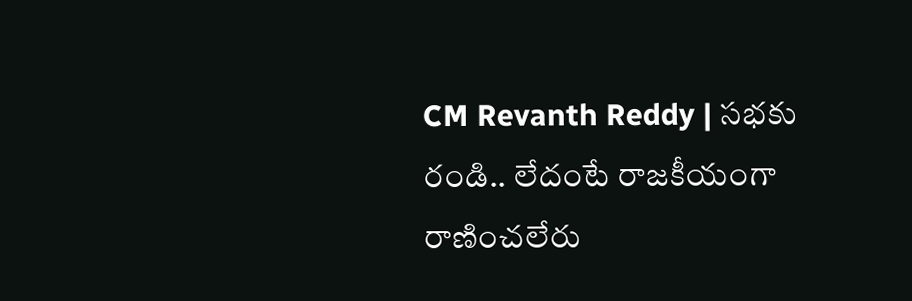CM Revanth Reddy | సభకు రండి.. లేదంటే రాజకీయంగా రాణించలేరు